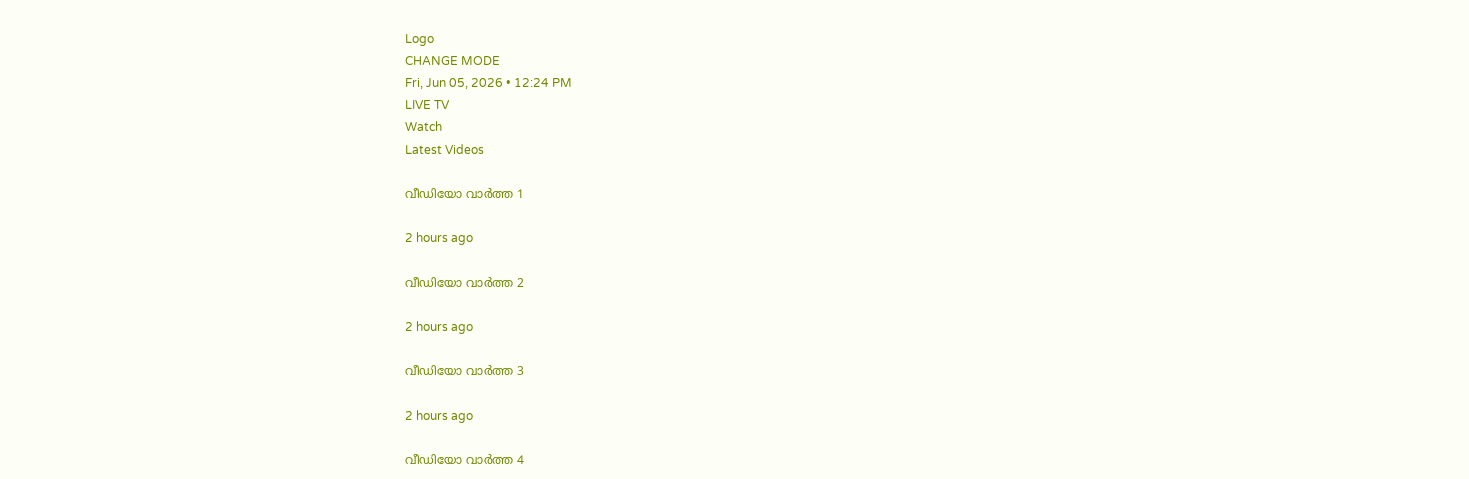Logo
CHANGE MODE
Fri, Jun 05, 2026 • 12:24 PM
LIVE TV
Watch
Latest Videos

വീഡിയോ വാർത്ത 1

2 hours ago

വീഡിയോ വാർത്ത 2

2 hours ago

വീഡിയോ വാർത്ത 3

2 hours ago

വീഡിയോ വാർത്ത 4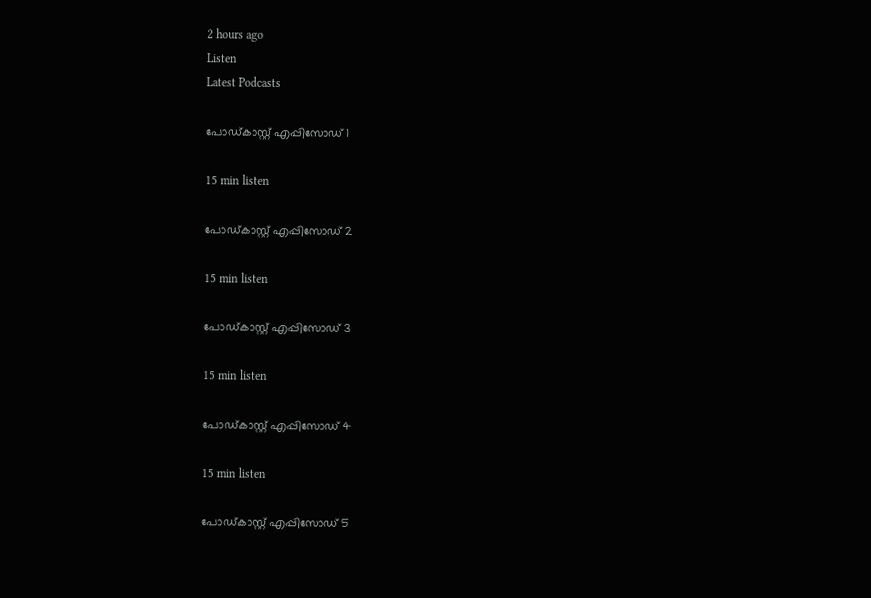2 hours ago
Listen
Latest Podcasts

പോഡ്കാസ്റ്റ് എപ്പിസോഡ് 1

15 min listen

പോഡ്കാസ്റ്റ് എപ്പിസോഡ് 2

15 min listen

പോഡ്കാസ്റ്റ് എപ്പിസോഡ് 3

15 min listen

പോഡ്കാസ്റ്റ് എപ്പിസോഡ് 4

15 min listen

പോഡ്കാസ്റ്റ് എപ്പിസോഡ് 5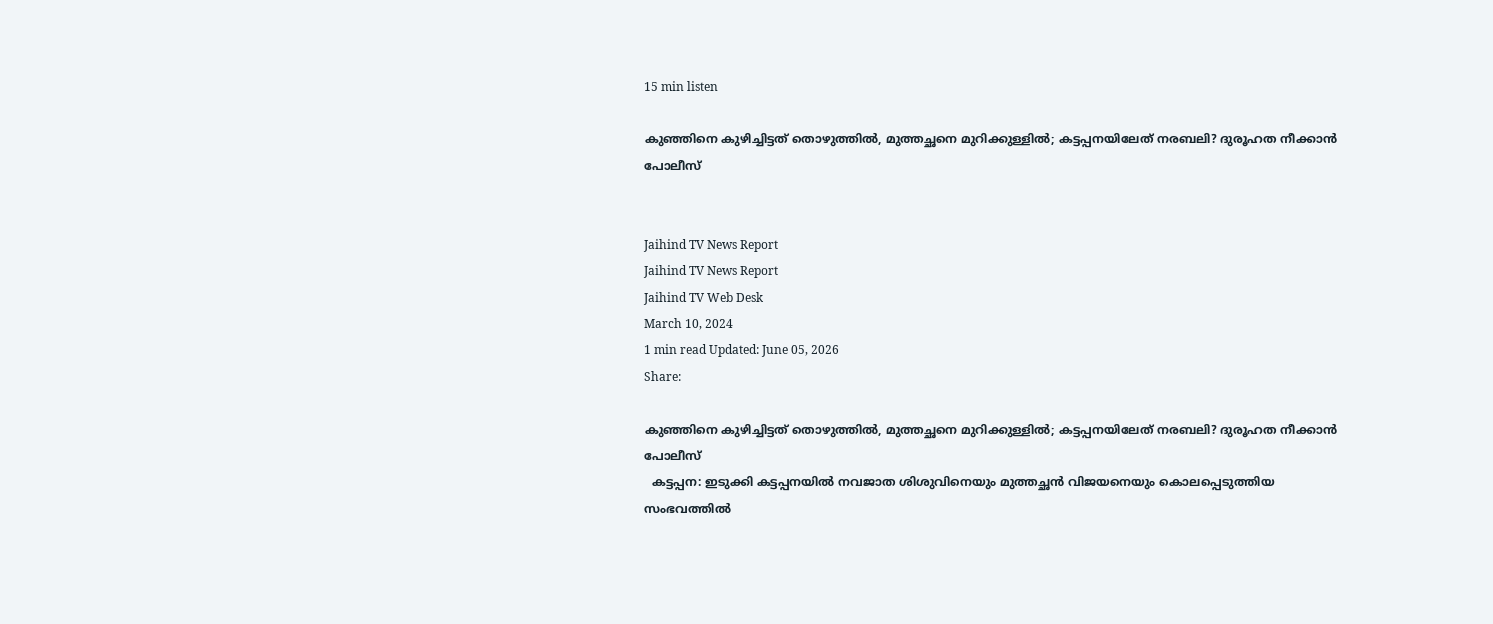15 min listen

കുഞ്ഞിനെ കുഴിച്ചിട്ടത് തൊഴുത്തില്‍, മുത്തച്ഛനെ മുറിക്കുള്ളില്‍; കട്ടപ്പനയിലേത് നരബലി? ദുരൂഹത നീക്കാന്‍ പോലീസ്


Jaihind TV News Report
Jaihind TV News Report
Jaihind TV Web Desk
March 10, 2024
1 min read Updated: June 05, 2026
Share:

കുഞ്ഞിനെ കുഴിച്ചിട്ടത് തൊഴുത്തില്‍, മുത്തച്ഛനെ മുറിക്കുള്ളില്‍; കട്ടപ്പനയിലേത് നരബലി? ദുരൂഹത നീക്കാന്‍ പോലീസ്
  കട്ടപ്പന: ഇടുക്കി കട്ടപ്പനയിൽ നവജാത ശിശുവിനെയും മുത്തച്ഛൻ വിജയനെയും കൊലപ്പെടുത്തിയ സംഭവത്തിൽ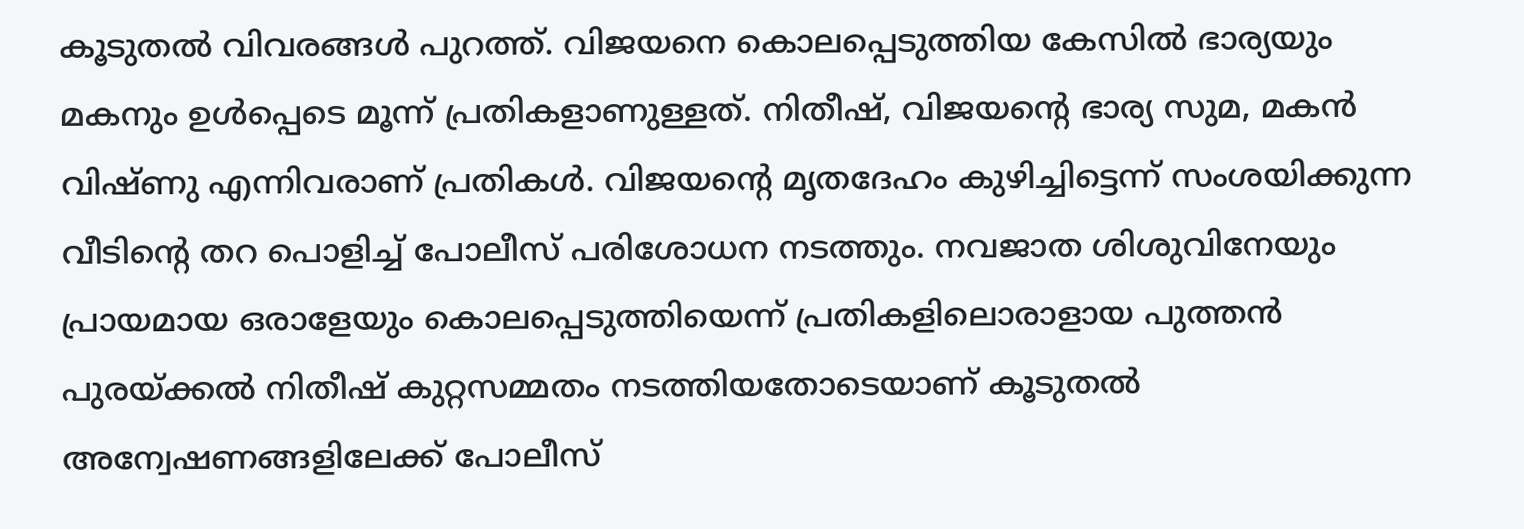കൂടുതൽ വിവരങ്ങൾ പുറത്ത്. വിജയനെ കൊലപ്പെടുത്തിയ കേസിൽ ഭാര്യയും മകനും ഉൾപ്പെടെ മൂന്ന് പ്രതികളാണുള്ളത്. നിതീഷ്, വിജയന്‍റെ ഭാര്യ സുമ, മകൻ വിഷ്ണു എന്നിവരാണ് പ്രതികൾ. വിജയന്‍റെ മൃതദേഹം കുഴിച്ചിട്ടെന്ന് സംശയിക്കുന്ന വീടിന്‍റെ തറ പൊളിച്ച് പോലീസ് പരിശോധന നടത്തും. നവജാത ശിശുവിനേയും പ്രായമായ ഒരാളേയും കൊലപ്പെടുത്തിയെന്ന് പ്രതികളിലൊരാളായ പുത്തന്‍ പുരയ്ക്കല്‍ നിതീഷ് കുറ്റസമ്മതം നടത്തിയതോടെയാണ് കൂടുതല്‍ അന്വേഷണങ്ങളിലേക്ക് പോലീസ്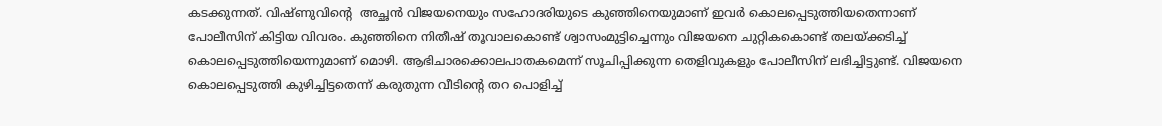കടക്കുന്നത്. വിഷ്ണുവിന്‍റെ  അച്ഛൻ വിജയനെയും സഹോദരിയുടെ കുഞ്ഞിനെയുമാണ് ഇവർ കൊലപ്പെടുത്തിയതെന്നാണ് പോലീസിന് കിട്ടിയ വിവരം. കുഞ്ഞിനെ നിതീഷ്‌ തൂവാലകൊണ്ട് ശ്വാസംമുട്ടിച്ചെന്നും വിജയനെ ചുറ്റികകൊണ്ട് തലയ്ക്കടിച്ച് കൊലപ്പെടുത്തിയെന്നുമാണ് മൊഴി. ആഭിചാരക്കൊലപാതകമെന്ന് സൂചിപ്പിക്കുന്ന തെളിവുകളും പോലീസിന് ലഭിച്ചിട്ടുണ്ട്. വിജയനെ കൊലപ്പെടുത്തി കുഴിച്ചിട്ടതെന്ന് കരുതുന്ന വീടിന്‍റെ തറ പൊളിച്ച്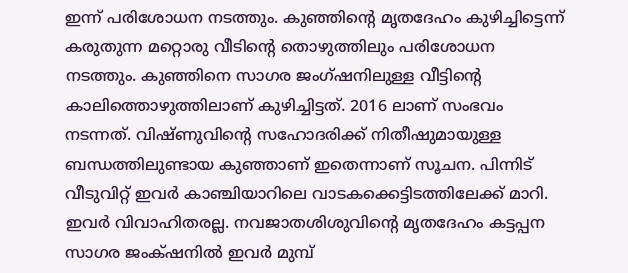ഇന്ന് പരിശോധന നടത്തും. കുഞ്ഞിന്‍റെ മൃതദേഹം കുഴിച്ചിട്ടെന്ന് കരുതുന്ന മറ്റൊരു വീടിന്‍റെ തൊഴുത്തിലും പരിശോധന നടത്തും. കുഞ്ഞിനെ സാഗര ജംഗ്ഷനിലുള്ള വീട്ടിന്‍റെ കാലിത്തൊഴുത്തിലാണ് കുഴിച്ചിട്ടത്. 2016 ലാണ് സംഭവം നടന്നത്. വിഷ്ണുവിന്‍റെ സഹോദരിക്ക് നിതീഷുമായുള്ള ബന്ധത്തിലുണ്ടായ കുഞ്ഞാണ് ഇതെന്നാണ് സൂചന. പിന്നിട് വീടുവിറ്റ് ഇവർ കാഞ്ചിയാറിലെ വാടകക്കെട്ടിടത്തിലേക്ക് മാറി. ഇവർ വിവാഹിതരല്ല. നവജാതശിശുവിന്‍റെ മൃതദേഹം കട്ടപ്പന സാഗര ജംക്‌ഷനിൽ ഇവർ മുമ്പ്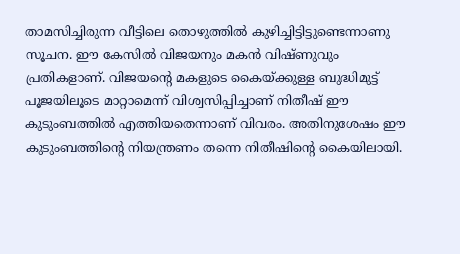താമസിച്ചിരുന്ന വീട്ടിലെ തൊഴുത്തിൽ കുഴിച്ചിട്ടിട്ടുണ്ടെന്നാണു സൂചന. ഈ കേസിൽ വിജയനും മകൻ വിഷ്ണുവും പ്രതികളാണ്. വിജയന്‍റെ മകളുടെ കൈയ്ക്കുള്ള ബുദ്ധിമുട്ട് പൂജയിലൂടെ മാറ്റാമെന്ന് വിശ്വസിപ്പിച്ചാണ് നിതീഷ് ഈ കുടുംബത്തിൽ എത്തിയതെന്നാണ് വിവരം. അതിനുശേഷം ഈ കുടുംബത്തിന്‍റെ നിയന്ത്രണം തന്നെ നിതീഷിന്‍റെ കൈയിലായി.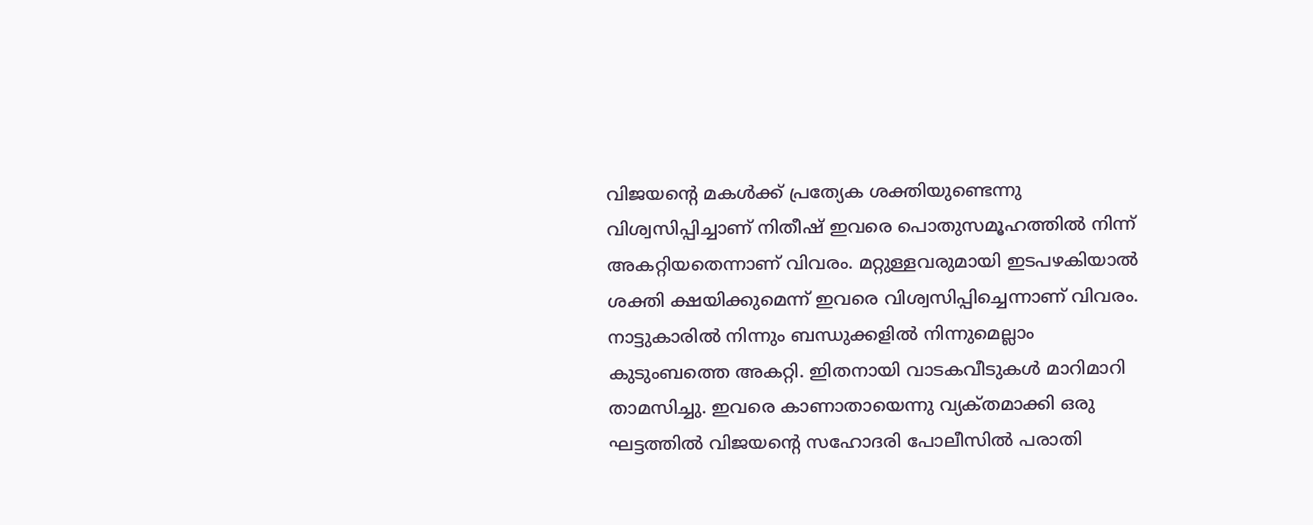വിജയന്‍റെ മകൾക്ക് പ്രത്യേക ശക്തിയുണ്ടെന്നു വിശ്വസിപ്പിച്ചാണ് നിതീഷ് ഇവരെ പൊതുസമൂഹത്തിൽ നിന്ന് അകറ്റിയതെന്നാണ് വിവരം. മറ്റുള്ളവരുമായി ഇടപഴകിയാൽ ശക്തി ക്ഷയിക്കുമെന്ന് ഇവരെ വിശ്വസിപ്പിച്ചെന്നാണ് വിവരം. നാട്ടുകാരില്‍ നിന്നും ബന്ധുക്കളില്‍ നിന്നുമെല്ലാം കുടുംബത്തെ അകറ്റി. ഇിതനായി വാടകവീടുകള്‍ മാറിമാറി താമസിച്ചു. ഇവരെ കാണാതായെന്നു വ്യക്‌തമാക്കി ഒരു ഘട്ടത്തിൽ വിജയന്‍റെ സഹോദരി പോലീസിൽ പരാതി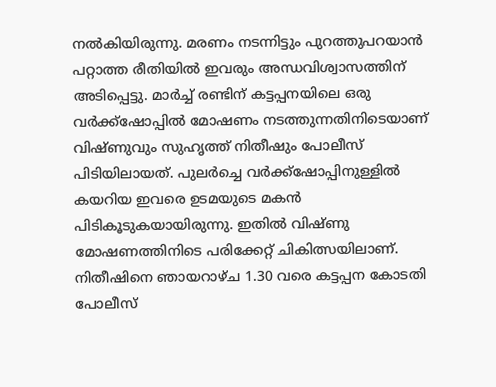നൽകിയിരുന്നു. മരണം നടന്നിട്ടും പുറത്തുപറയാന്‍ പറ്റാത്ത രീതിയില്‍ ഇവരും അന്ധവിശ്വാസത്തിന് അടിപ്പെട്ടു. മാർച്ച് രണ്ടിന് കട്ടപ്പനയിലെ ഒരു വർക്ക്ഷോപ്പിൽ മോഷണം നടത്തുന്നതിനിടെയാണ് വിഷ്ണുവും സുഹൃത്ത് നിതീഷും പോലീസ് പിടിയിലായത്. പുലർച്ചെ വർക്ക്ഷോപ്പിനുള്ളിൽ കയറിയ ഇവരെ ഉടമയുടെ മകൻ പിടികൂടുകയായിരുന്നു. ഇതില്‍ വിഷ്ണു മോഷണത്തിനിടെ പരിക്കേറ്റ് ചികിത്സയിലാണ്. നിതീഷിനെ ഞായറാഴ്ച 1.30 വരെ കട്ടപ്പന കോടതി പോലീസ്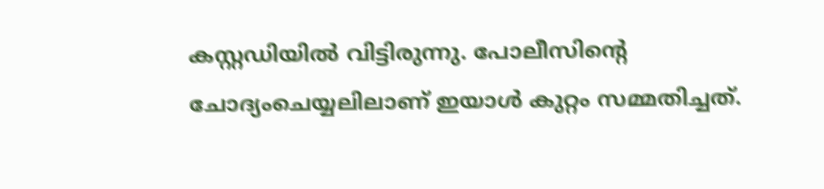കസ്റ്റഡിയിൽ വിട്ടിരുന്നു. പോലീസിന്‍റെ ചോദ്യംചെയ്യലിലാണ് ഇയാൾ കുറ്റം സമ്മതിച്ചത്.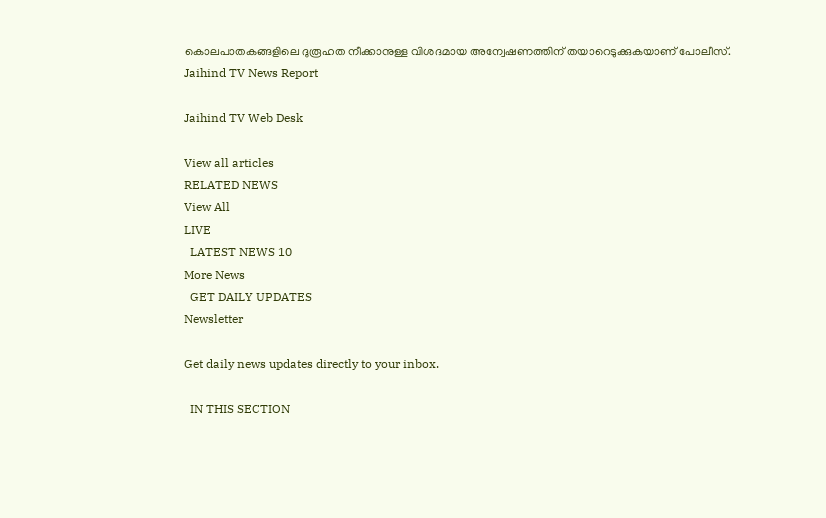കൊലപാതകങ്ങളിലെ ദുരൂഹത നീക്കാനുള്ള വിശദമായ അന്വേഷണത്തിന് തയാറെടുക്കുകയാണ് പോലീസ്.
Jaihind TV News Report

Jaihind TV Web Desk

View all articles
RELATED NEWS
View All
LIVE
  LATEST NEWS 10
More News
  GET DAILY UPDATES
Newsletter

Get daily news updates directly to your inbox.

  IN THIS SECTION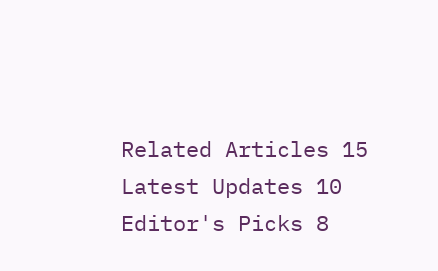Related Articles 15
Latest Updates 10
Editor's Picks 8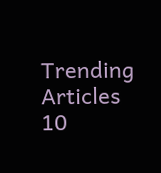Trending Articles 10